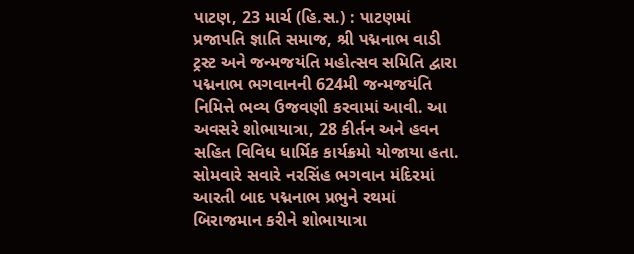પાટણ, 23 માર્ચ (હિ.સ.) : પાટણમાં પ્રજાપતિ જ્ઞાતિ સમાજ, શ્રી પદ્મનાભ વાડી ટ્રસ્ટ અને જન્મજયંતિ મહોત્સવ સમિતિ દ્વારા પદ્મનાભ ભગવાનની 624મી જન્મજયંતિ નિમિત્તે ભવ્ય ઉજવણી કરવામાં આવી. આ અવસરે શોભાયાત્રા, 28 કીર્તન અને હવન સહિત વિવિધ ધાર્મિક કાર્યક્રમો યોજાયા હતા.
સોમવારે સવારે નરસિંહ ભગવાન મંદિરમાં આરતી બાદ પદ્મનાભ પ્રભુને રથમાં બિરાજમાન કરીને શોભાયાત્રા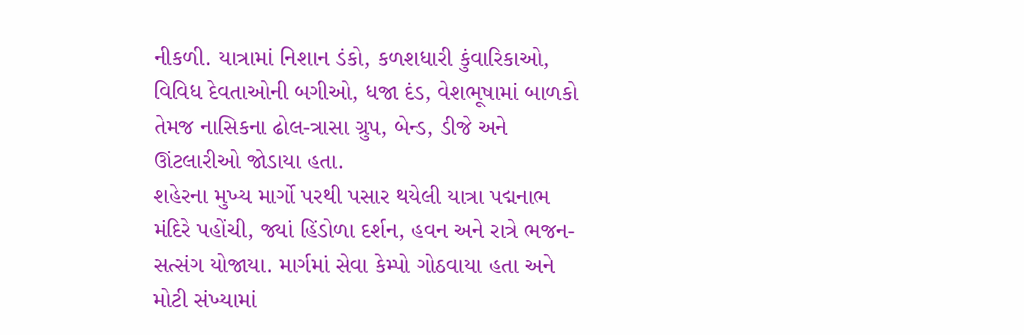નીકળી. યાત્રામાં નિશાન ડંકો, કળશધારી કુંવારિકાઓ, વિવિધ દેવતાઓની બગીઓ, ધજા દંડ, વેશભૂષામાં બાળકો તેમજ નાસિકના ઢોલ-ત્રાસા ગ્રુપ, બેન્ડ, ડીજે અને ઊંટલારીઓ જોડાયા હતા.
શહેરના મુખ્ય માર્ગો પરથી પસાર થયેલી યાત્રા પદ્મનાભ મંદિરે પહોંચી, જ્યાં હિંડોળા દર્શન, હવન અને રાત્રે ભજન-સત્સંગ યોજાયા. માર્ગમાં સેવા કેમ્પો ગોઠવાયા હતા અને મોટી સંખ્યામાં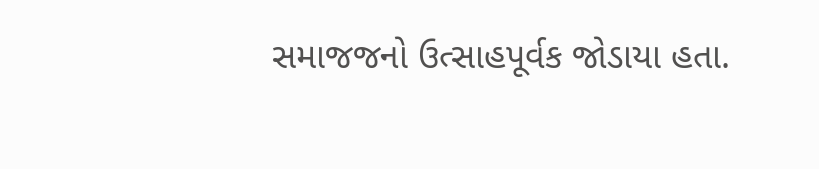સમાજજનો ઉત્સાહપૂર્વક જોડાયા હતા.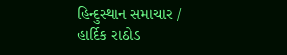હિન્દુસ્થાન સમાચાર / હાર્દિક રાઠોડ